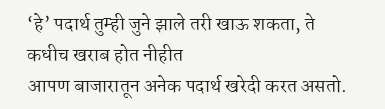‘हे’ पदार्थ तुम्ही जुने झाले तरी खाऊ शकता, ते कधीच खराब होत नीहीत
आपण बाजारातून अनेक पदार्थ खरेदी करत असतो.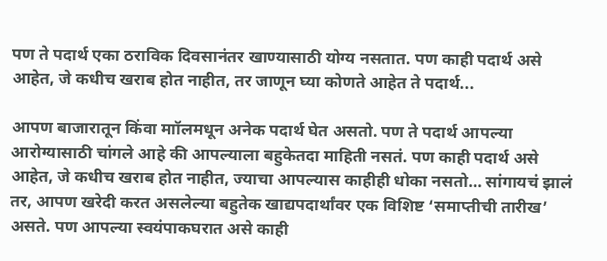पण ते पदार्थ एका ठराविक दिवसानंतर खाण्यासाठी योग्य नसतात. पण काही पदार्थ असे आहेत, जे कधीच खराब होत नाहीत, तर जाणून घ्या कोणते आहेत ते पदार्थ...

आपण बाजारातून किंवा माॉलमधून अनेक पदार्थ घेत असतो. पण ते पदार्थ आपल्या आरोग्यासाठी चांगले आहे की आपल्याला बहुकेतदा माहिती नसतं. पण काही पदार्थ असे आहेत, जे कधीच खराब होत नाहीत, ज्याचा आपल्यास काहीही धोका नसतो… सांगायचं झालं तर, आपण खरेदी करत असलेल्या बहुतेक खाद्यपदार्थांवर एक विशिष्ट ‘समाप्तीची तारीख’ असते. पण आपल्या स्वयंपाकघरात असे काही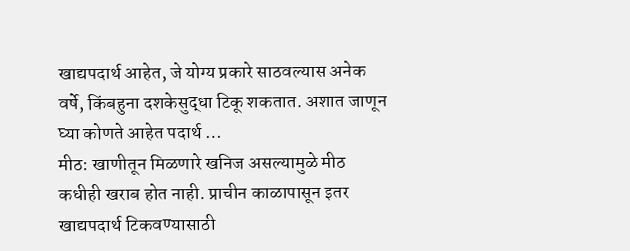खाद्यपदार्थ आहेत, जे योग्य प्रकारे साठवल्यास अनेक वर्षे, किंबहुना दशकेसुद्धा टिकू शकतात. अशात जाणून घ्या कोणते आहेत पदार्थ …
मीठ: खाणीतून मिळणारे खनिज असल्यामुळे मीठ कधीही खराब होत नाही. प्राचीन काळापासून इतर खाद्यपदार्थ टिकवण्यासाठी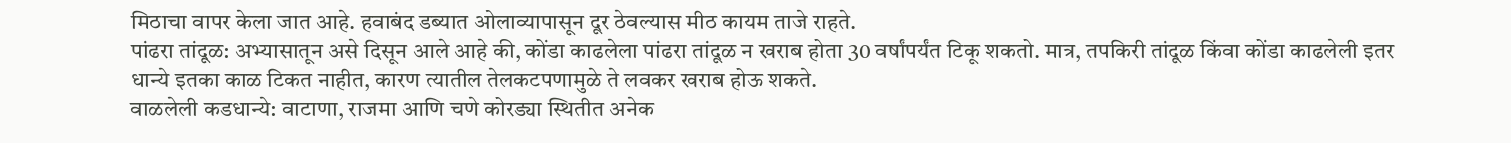मिठाचा वापर केला जात आहे. हवाबंद डब्यात ओलाव्यापासून दूर ठेवल्यास मीठ कायम ताजे राहते.
पांढरा तांदूळ: अभ्यासातून असे दिसून आले आहे की, कोंडा काढलेला पांढरा तांदूळ न खराब होता 30 वर्षांपर्यंत टिकू शकतो. मात्र, तपकिरी तांदूळ किंवा कोंडा काढलेली इतर धान्ये इतका काळ टिकत नाहीत, कारण त्यातील तेलकटपणामुळे ते लवकर खराब होऊ शकते.
वाळलेली कडधान्ये: वाटाणा, राजमा आणि चणे कोरड्या स्थितीत अनेक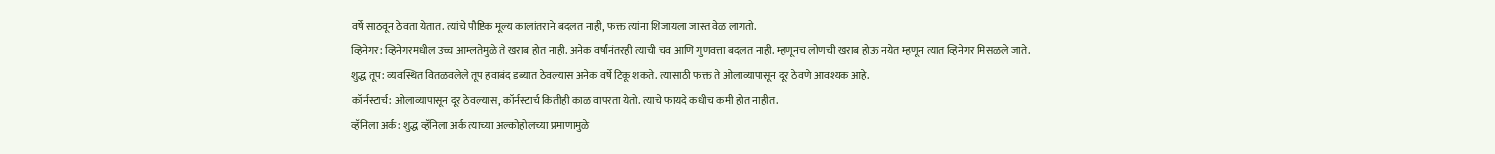वर्षे साठवून ठेवता येतात. त्यांचे पौष्टिक मूल्य कालांतराने बदलत नाही, फक्त त्यांना शिजायला जास्त वेळ लागतो.
व्हिनेगर: व्हिनेगरमधील उच्च आम्लतेमुळे ते खराब होत नाही. अनेक वर्षांनंतरही त्याची चव आणि गुणवत्ता बदलत नाही. म्हणूनच लोणची खराब होऊ नयेत म्हणून त्यात व्हिनेगर मिसळले जाते.
शुद्ध तूप: व्यवस्थित वितळवलेले तूप हवाबंद डब्यात ठेवल्यास अनेक वर्षे टिकू शकते. त्यासाठी फक्त ते ओलाव्यापासून दूर ठेवणे आवश्यक आहे.
कॉर्नस्टार्च: ओलाव्यापासून दूर ठेवल्यास, कॉर्नस्टार्च कितीही काळ वापरता येतो. त्याचे फायदे कधीच कमी होत नाहीत.
व्हॅनिला अर्क: शुद्ध व्हॅनिला अर्क त्याच्या अल्कोहोलच्या प्रमाणामुळे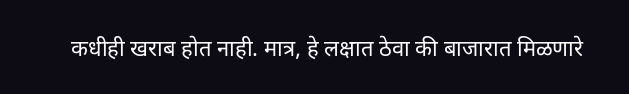कधीही खराब होत नाही. मात्र, हे लक्षात ठेवा की बाजारात मिळणारे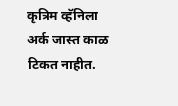कृत्रिम व्हॅनिला अर्क जास्त काळ टिकत नाहीत.